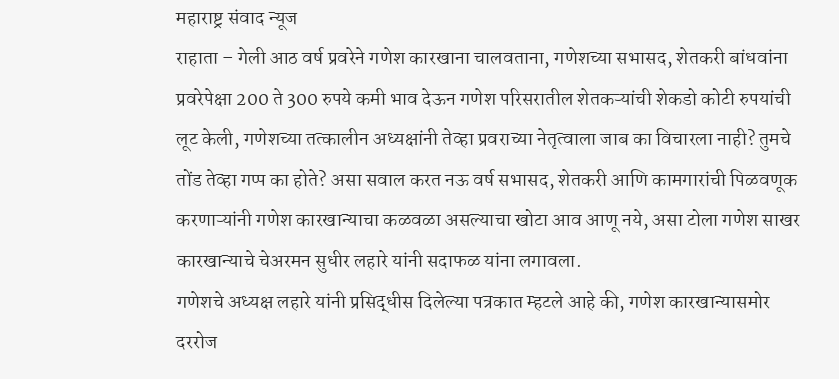महाराष्ट्र संवाद न्यूज
राहाता – गेली आठ वर्ष प्रवरेने गणेश कारखाना चालवताना, गणेशच्या सभासद, शेतकरी बांधवांना प्रवरेपेक्षा 200 ते 300 रुपये कमी भाव देऊन गणेश परिसरातील शेतकऱ्यांची शेकडो कोटी रुपयांची लूट केली, गणेशच्या तत्कालीन अध्यक्षांनी तेव्हा प्रवराच्या नेतृत्वाला जाब का विचारला नाही? तुमचे तोंड तेव्हा गप्प का होते? असा सवाल करत नऊ वर्ष सभासद, शेतकरी आणि कामगारांची पिळवणूक करणाऱ्यांनी गणेश कारखान्याचा कळवळा असल्याचा खोटा आव आणू नये, असा टोला गणेश साखर कारखान्याचे चेअरमन सुधीर लहारे यांनी सदाफळ यांना लगावला.
गणेशचे अध्यक्ष लहारे यांनी प्रसिद्धीस दिलेल्या पत्रकात म्हटले आहे की, गणेश कारखान्यासमोर दररोज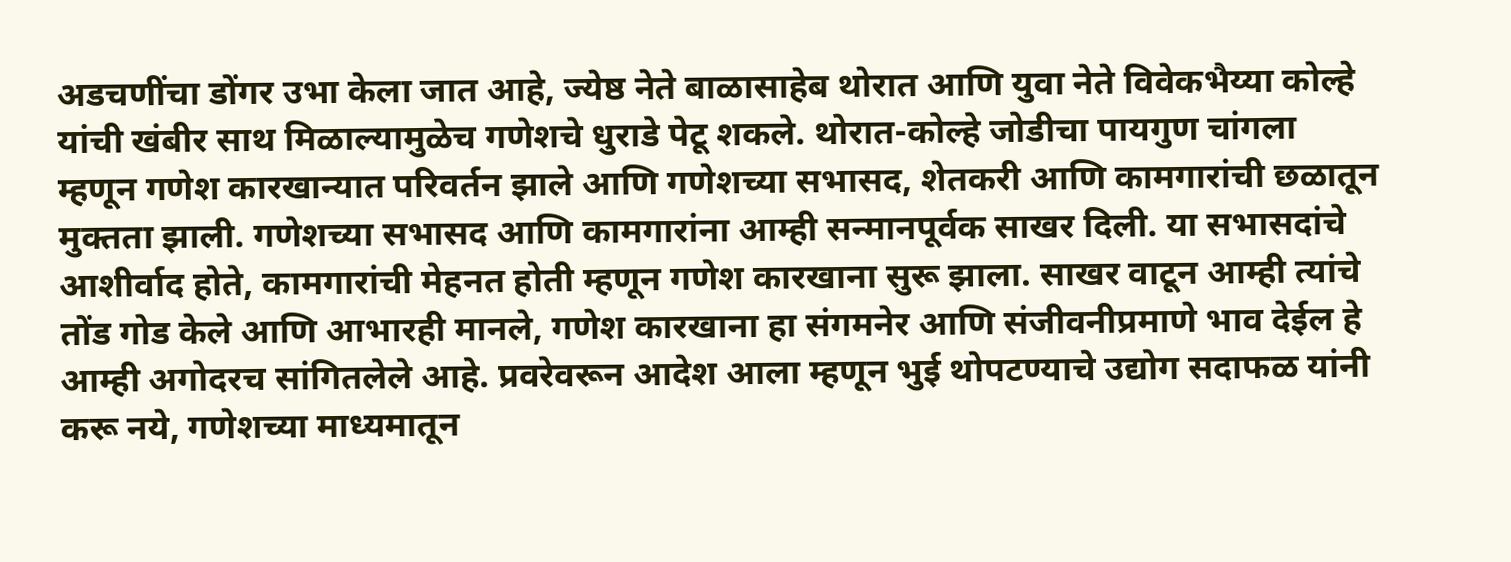अडचणींचा डोंगर उभा केला जात आहे, ज्येष्ठ नेते बाळासाहेब थोरात आणि युवा नेते विवेकभैय्या कोल्हे यांची खंबीर साथ मिळाल्यामुळेच गणेशचे धुराडे पेटू शकले. थोरात-कोल्हे जोडीचा पायगुण चांगला म्हणून गणेश कारखान्यात परिवर्तन झाले आणि गणेशच्या सभासद, शेतकरी आणि कामगारांची छळातून मुक्तता झाली. गणेशच्या सभासद आणि कामगारांना आम्ही सन्मानपूर्वक साखर दिली. या सभासदांचे आशीर्वाद होते, कामगारांची मेहनत होती म्हणून गणेश कारखाना सुरू झाला. साखर वाटून आम्ही त्यांचे तोंड गोड केले आणि आभारही मानले, गणेश कारखाना हा संगमनेर आणि संजीवनीप्रमाणे भाव देईल हे आम्ही अगोदरच सांगितलेले आहे. प्रवरेवरून आदेश आला म्हणून भुई थोपटण्याचे उद्योग सदाफळ यांनी करू नये, गणेशच्या माध्यमातून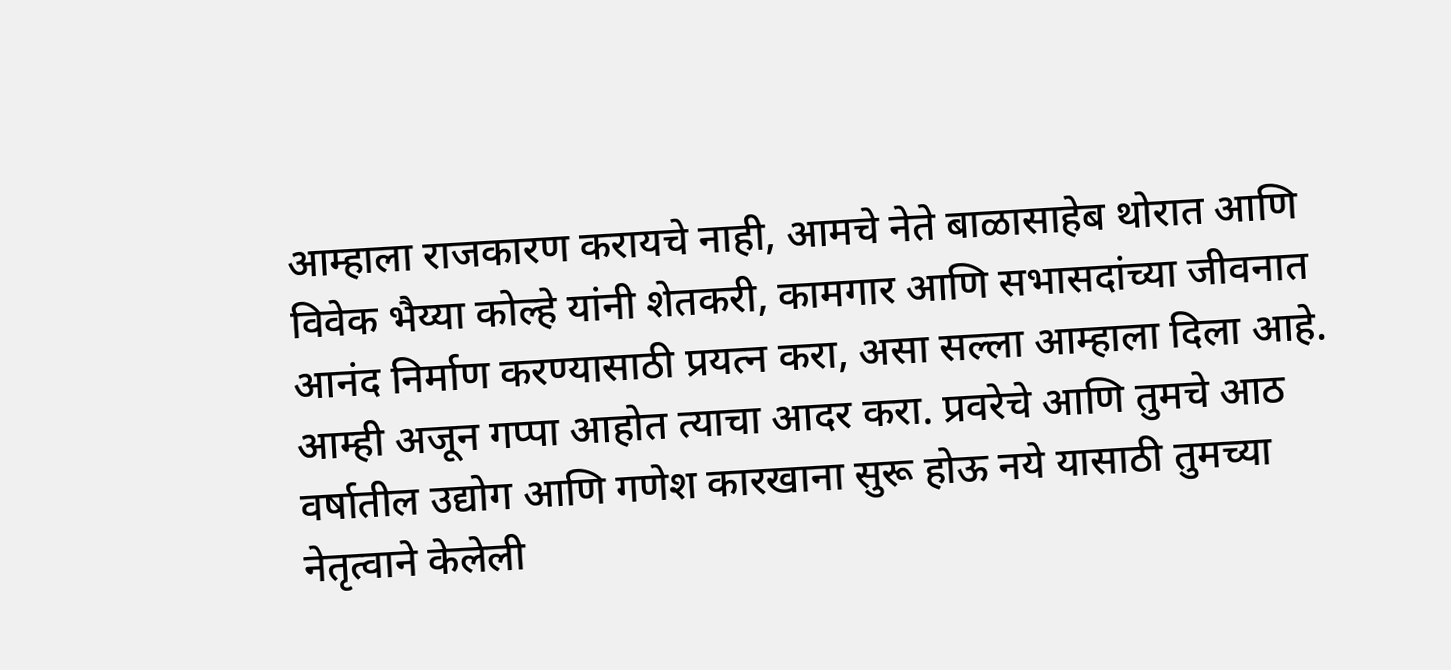आम्हाला राजकारण करायचे नाही, आमचे नेते बाळासाहेब थोरात आणि विवेक भैय्या कोल्हे यांनी शेतकरी, कामगार आणि सभासदांच्या जीवनात आनंद निर्माण करण्यासाठी प्रयत्न करा, असा सल्ला आम्हाला दिला आहे.
आम्ही अजून गप्पा आहोत त्याचा आदर करा. प्रवरेचे आणि तुमचे आठ वर्षातील उद्योग आणि गणेश कारखाना सुरू होऊ नये यासाठी तुमच्या नेतृत्वाने केलेली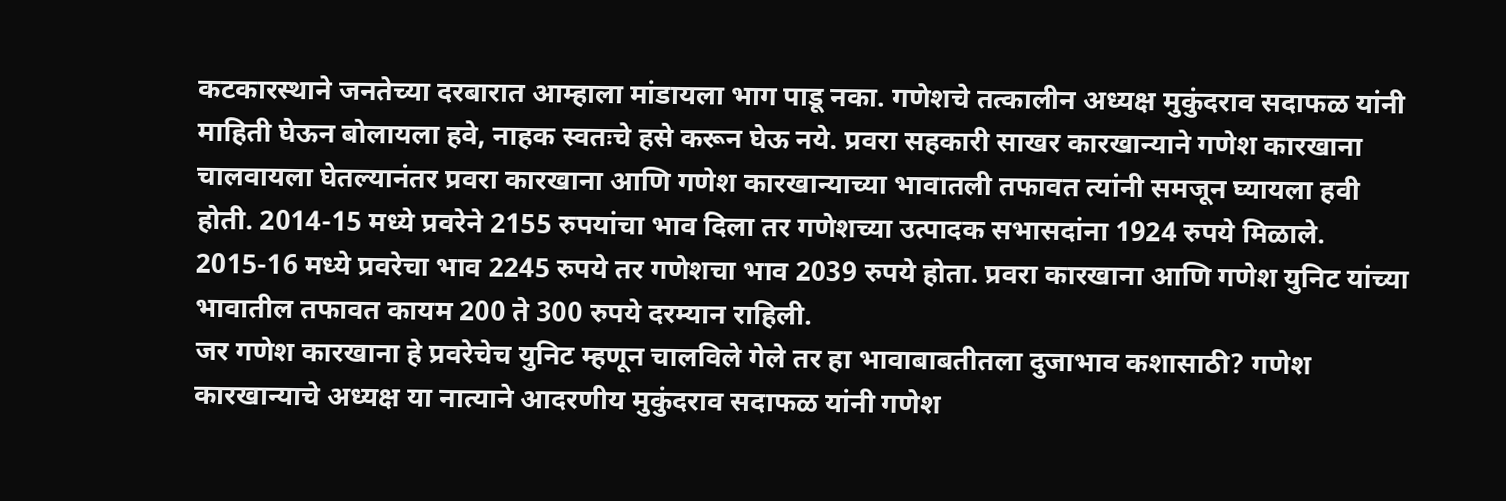कटकारस्थाने जनतेच्या दरबारात आम्हाला मांडायला भाग पाडू नका. गणेशचे तत्कालीन अध्यक्ष मुकुंदराव सदाफळ यांनी माहिती घेऊन बोलायला हवे, नाहक स्वतःचे हसे करून घेऊ नये. प्रवरा सहकारी साखर कारखान्याने गणेश कारखाना चालवायला घेतल्यानंतर प्रवरा कारखाना आणि गणेश कारखान्याच्या भावातली तफावत त्यांनी समजून घ्यायला हवी होती. 2014-15 मध्ये प्रवरेने 2155 रुपयांचा भाव दिला तर गणेशच्या उत्पादक सभासदांना 1924 रुपये मिळाले. 2015-16 मध्ये प्रवरेचा भाव 2245 रुपये तर गणेशचा भाव 2039 रुपये होता. प्रवरा कारखाना आणि गणेश युनिट यांच्या भावातील तफावत कायम 200 ते 300 रुपये दरम्यान राहिली.
जर गणेश कारखाना हे प्रवरेचेच युनिट म्हणून चालविले गेले तर हा भावाबाबतीतला दुजाभाव कशासाठी? गणेश कारखान्याचे अध्यक्ष या नात्याने आदरणीय मुकुंदराव सदाफळ यांनी गणेश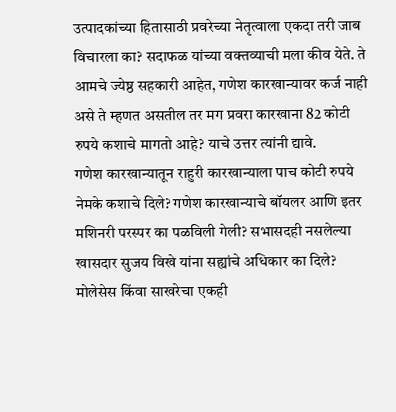उत्पादकांच्या हितासाठी प्रवरेच्या नेतृत्वाला एकदा तरी जाब विचारला का? सदाफळ यांच्या वक्तव्याची मला कीव येते. ते आमचे ज्येष्ठ सहकारी आहेत, गणेश कारखान्यावर कर्ज नाही असे ते म्हणत असतील तर मग प्रवरा कारखाना 82 कोटी रुपये कशाचे मागतो आहे? याचे उत्तर त्यांनी द्यावे.
गणेश कारखान्यातून राहुरी कारखान्याला पाच कोटी रुपये नेमके कशाचे दिले? गणेश कारखान्याचे बॉयलर आणि इतर मशिनरी परस्पर का पळविली गेली? सभासदही नसलेल्या खासदार सुजय विखे यांना सह्यांचे अधिकार का दिले? मोलेसेस किंवा साखरेचा एकही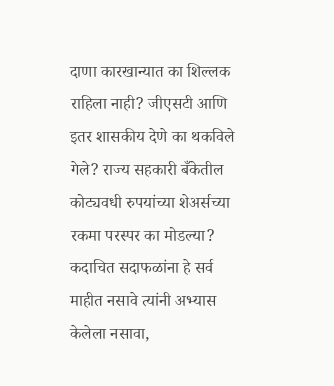दाणा कारखान्यात का शिल्लक राहिला नाही? जीएसटी आणि इतर शासकीय देणे का थकविले गेले? राज्य सहकारी बँकेतील कोट्यवधी रुपयांच्या शेअर्सच्या रकमा परस्पर का मोडल्या? कदाचित सदाफळांना हे सर्व माहीत नसावे त्यांनी अभ्यास केलेला नसावा,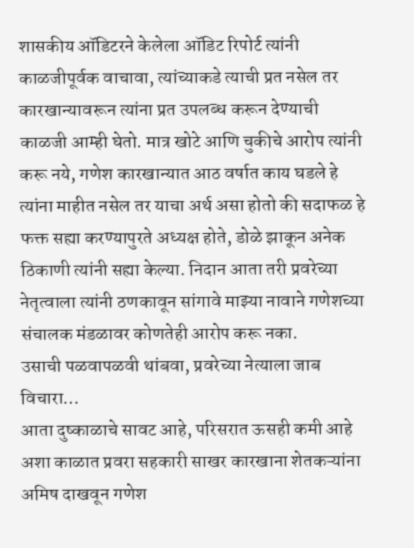शासकीय ऑडिटरने केलेला ऑडिट रिपोर्ट त्यांनी काळजीपूर्वक वाचावा, त्यांच्याकडे त्याची प्रत नसेल तर कारखान्यावरून त्यांना प्रत उपलब्ध करून देण्याची काळजी आम्ही घेतो. मात्र खोटे आणि चुकीचे आरोप त्यांनी करू नये, गणेश कारखान्यात आठ वर्षात काय घडले हे त्यांना माहीत नसेल तर याचा अर्थ असा होतो की सदाफळ हे फक्त सह्या करण्यापुरते अध्यक्ष होते, डोळे झाकून अनेक ठिकाणी त्यांनी सह्या केल्या. निदान आता तरी प्रवरेच्या नेतृत्वाला त्यांनी ठणकावून सांगावे माझ्या नावाने गणेशच्या संचालक मंडळावर कोणतेही आरोप करू नका.
उसाची पळवापळवी थांबवा, प्रवरेच्या नेत्याला जाब विचारा…
आता दुष्काळाचे सावट आहे, परिसरात ऊसही कमी आहे अशा काळात प्रवरा सहकारी साखर कारखाना शेतकऱ्यांना अमिष दाखवून गणेश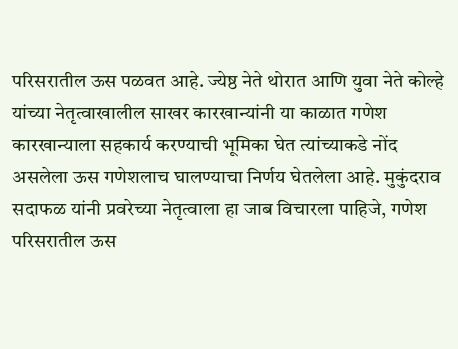परिसरातील ऊस पळवत आहे. ज्येष्ठ नेते थोरात आणि युवा नेते कोल्हे यांच्या नेतृत्वाखालील साखर कारखान्यांनी या काळात गणेश कारखान्याला सहकार्य करण्याची भूमिका घेत त्यांच्याकडे नोंद असलेला ऊस गणेशलाच घालण्याचा निर्णय घेतलेला आहे. मुकुंदराव सदाफळ यांनी प्रवरेच्या नेतृत्वाला हा जाब विचारला पाहिजे, गणेश परिसरातील ऊस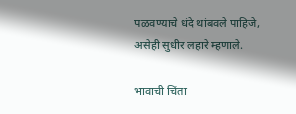पळवण्याचे धंदे थांबवले पाहिजे, असेही सुधीर लहारे म्हणाले.

भावाची चिंता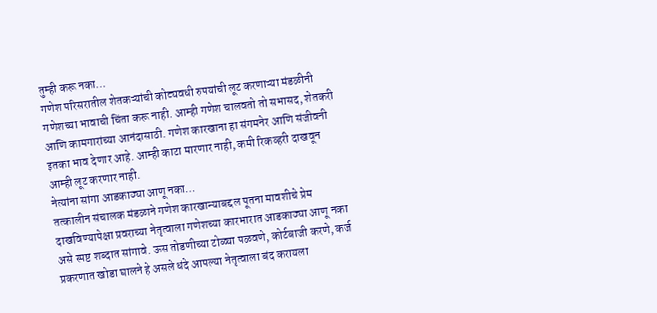तुम्ही करू नका…
गणेश परिसरातील शेतकऱ्यांची कोट्यवधी रुपयांची लूट करणाऱ्या मंडळीनी गणेशच्या भावाची चिंता करू नाही. आम्ही गणेश चालवतो तो सभासद, शेतकरी आणि कामगारांच्या आनंदासाठी. गणेश कारखाना हा संगमनेर आणि संजीवनी इतका भाव देणार आहे. आम्ही काटा मारणार नाही, कमी रिकव्हरी दाखवून आम्ही लूट करणार नाही.
नेत्यांना सांगा आडकाठ्या आणू नका…
तत्कालीन संचालक मंडळाने गणेश कारखान्याबद्दल पूतना मावशीचे प्रेम दाखविण्यापेक्षा प्रवराच्या नेतृत्वाला गणेशच्या कारभारात आडकाठ्या आणू नका असे स्पष्ट शब्दात सांगावे. ऊस तोडणीच्या टोळ्या पळवणे, कोर्टबाजी करणे, कर्ज प्रकरणात खोडा घालने हे असले धंदे आपल्या नेतृत्वाला बंद करायला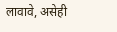लावावे, असेही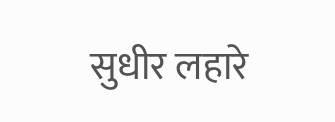सुधीर लहारे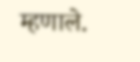म्हणाले.